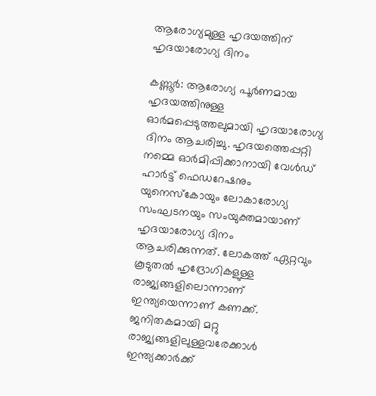ആരോഗ്യമുള്ള ഹൃദയത്തിന് ഹൃദയാരോഗ്യ ദിനം

കണ്ണൂർ: ആരോഗ്യ പൂര്‍ണമായ ഹൃദയത്തിനുള്ള ഓര്‍മപ്പെടുത്തലുമായി ഹൃദയാരോഗ്യ ദിനം ആചരിച്ചു. ഹൃദയത്തെപ്പറ്റി നമ്മെ ഓര്‍മിപ്പിക്കാനായി വേള്‍ഡ് ഹാര്‍ട്ട് ഫെഡറേഷനും യുനെസ്‌കോയും ലോകാരോഗ്യ സംഘടനയും സംയുക്തമായാണ് ഹൃദയാരോഗ്യ ദിനം ആചരിക്കുന്നത്. ലോകത്ത് ഏറ്റവും കൂടുതല്‍ ഹൃദ്രോഗികളുള്ള രാജ്യങ്ങളിലൊന്നാണ് ഇന്ത്യയെന്നാണ് കണക്ക്. ജനിതകമായി മറ്റു രാജ്യങ്ങളിലുള്ളവരേക്കാള്‍ ഇന്ത്യക്കാര്‍ക്ക്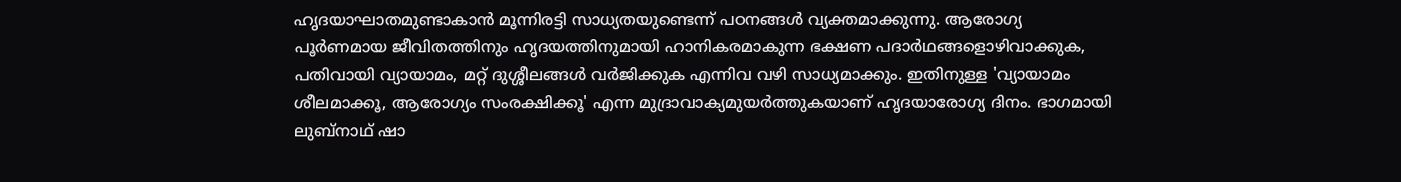ഹൃദയാഘാതമുണ്ടാകാന്‍ മൂന്നിരട്ടി സാധ്യതയുണ്ടെന്ന് പഠനങ്ങള്‍ വ്യക്തമാക്കുന്നു. ആരോഗ്യ പൂര്‍ണമായ ജീവിതത്തിനും ഹൃദയത്തിനുമായി ഹാനികരമാകുന്ന ഭക്ഷണ പദാര്‍ഥങ്ങളൊഴിവാക്കുക, പതിവായി വ്യായാമം, മറ്റ് ദുശ്ശീലങ്ങള്‍ വര്‍ജിക്കുക എന്നിവ വഴി സാധ്യമാക്കും. ഇതിനുള്ള 'വ്യായാമം ശീലമാക്കൂ, ആരോഗ്യം സംരക്ഷിക്കൂ' എന്ന മുദ്രാവാക്യമുയര്‍ത്തുകയാണ് ഹൃദയാരോഗ്യ ദിനം. ഭാഗമായി ലുബ്നാഥ് ഷാ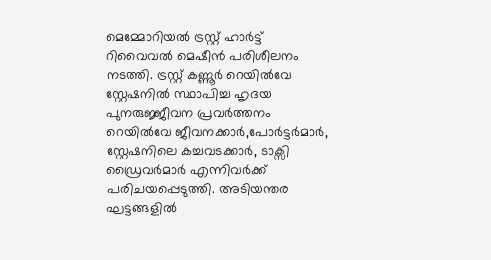മെമ്മോറിയൽ ട്രസ്റ്റ് ഹാർട്ട് റിവൈവൽ മെഷീൻ പരിശീലനം നടത്തി. ട്രസ്റ്റ് കണ്ണൂർ റെയിൽവേ സ്റ്റേഷനിൽ സ്ഥാപിച്ച ഹൃദയ പുനരുജ്ജീവന പ്രവർത്തനം റെയിൽവേ ജീവനക്കാർ,പോർട്ടർമാർ, സ്റ്റേഷനിലെ കച്ചവടക്കാർ, ടാക്സി ഡ്രൈവർമാർ എന്നിവർക്ക് പരിചയപ്പെടുത്തി. അടിയന്തര ഘട്ടങ്ങളിൽ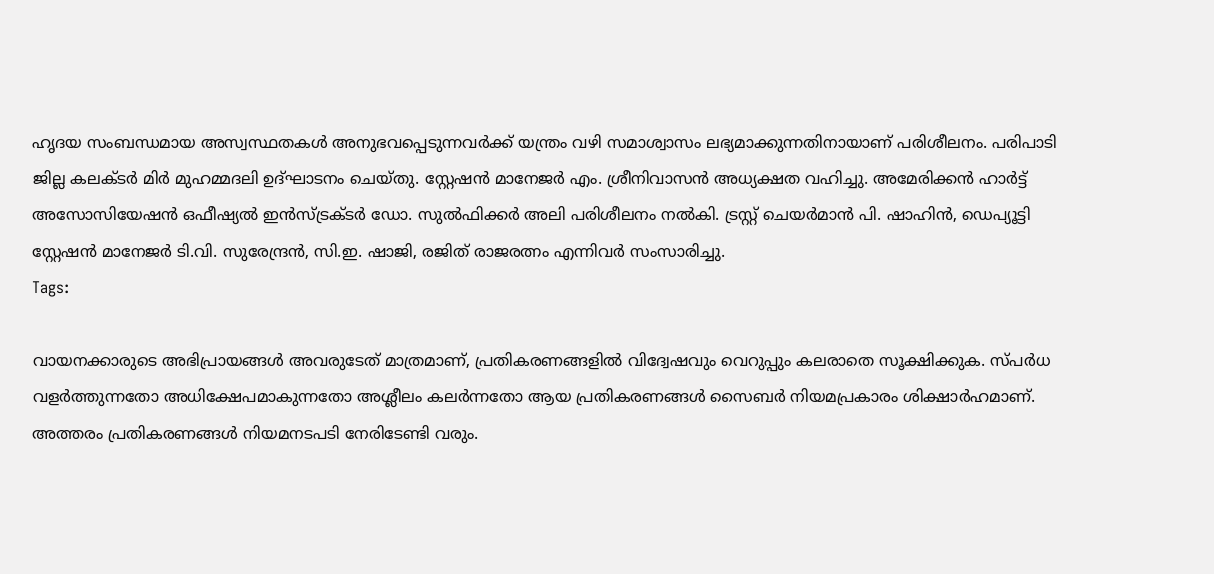ഹൃദയ സംബന്ധമായ അസ്വസ്ഥതകൾ അനുഭവപ്പെടുന്നവർക്ക് യന്ത്രം വഴി സമാശ്വാസം ലഭ്യമാക്കുന്നതിനായാണ് പരിശീലനം. പരിപാടി ജില്ല കലക്ടർ മിർ മുഹമ്മദലി ഉദ്ഘാടനം ചെയ്തു. സ്റ്റേഷൻ മാനേജർ എം. ശ്രീനിവാസൻ അധ്യക്ഷത വഹിച്ചു. അമേരിക്കൻ ഹാർട്ട് അസോസിയേഷൻ ഒഫീഷ്യൽ ഇൻസ്ട്രക്ടർ ഡോ. സുൽഫിക്കർ അലി പരിശീലനം നൽകി. ട്രസ്റ്റ് ചെയർമാൻ പി. ഷാഹിൻ, ഡെപ്യൂട്ടി സ്റ്റേഷൻ മാനേജർ ടി.വി. സുരേന്ദ്രൻ, സി.ഇ. ഷാജി, രജിത് രാജരത്നം എന്നിവർ സംസാരിച്ചു.
Tags:

വായനക്കാരുടെ അഭിപ്രായങ്ങള്‍ അവരുടേത് മാത്രമാണ്, പ്രതികരണങ്ങളിൽ വിദ്വേഷവും വെറുപ്പും കലരാതെ സൂക്ഷിക്കുക. സ്പർധ വളർത്തുന്നതോ അധിക്ഷേപമാകുന്നതോ അശ്ലീലം കലർന്നതോ ആയ പ്രതികരണങ്ങൾ സൈബർ നിയമപ്രകാരം ശിക്ഷാർഹമാണ്. അത്തരം പ്രതികരണങ്ങൾ നിയമനടപടി നേരിടേണ്ടി വരും.